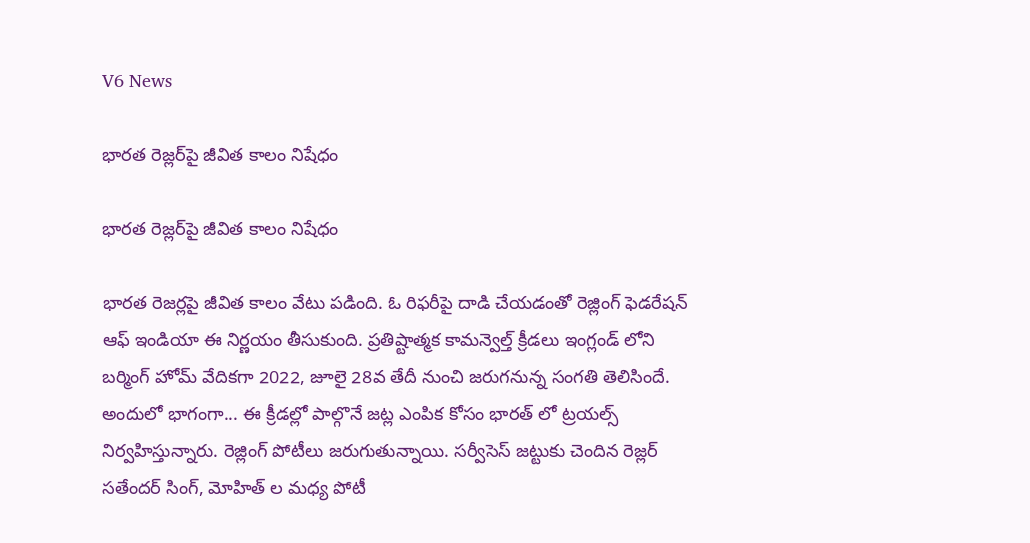V6 News

భారత రెజ్లర్‌‌పై జీవిత కాలం నిషేధం

భారత రెజ్లర్‌‌పై జీవిత కాలం నిషేధం

భారత రెజర్లపై జీవిత కాలం వేటు పడింది. ఓ రిఫరీపై దాడి చేయడంతో రెజ్లింగ్ ఫెడరేషన్ ఆఫ్ ఇండియా ఈ నిర్ణయం తీసుకుంది. ప్రతిష్టాత్మక కామన్వెల్త్ క్రీడలు ఇంగ్లండ్ లోని బర్మింగ్ హోమ్ వేదికగా 2022, జూలై 28వ తేదీ నుంచి జరుగనున్న సంగతి తెలిసిందే. అందులో భాగంగా... ఈ క్రీడల్లో పాల్గొనే జట్ల ఎంపిక కోసం భారత్ లో ట్రయల్స్ నిర్వహిస్తున్నారు. రెజ్లింగ్ పోటీలు జరుగుతున్నాయి. సర్వీసెస్ జట్టుకు చెందిన రెజ్లర్ సతేందర్ సింగ్, మోహిత్ ల మధ్య పోటీ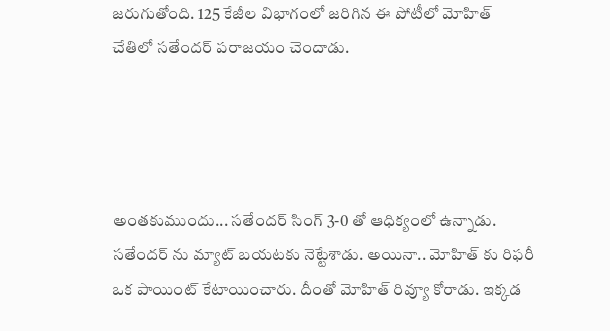జరుగుతోంది. 125 కేజీల విభాగంలో జరిగిన ఈ పోటీలో మోహిత్ చేతిలో సతేందర్ పరాజయం చెందాడు.




అంతకుముందు... సతేందర్ సింగ్ 3-0 తో ఆధిక్యంలో ఉన్నాడు. సతేందర్ ను మ్యాట్ బయటకు నెట్టేశాడు. అయినా.. మోహిత్ కు రిఫరీ ఒక పాయింట్ కేటాయించారు. దీంతో మోహిత్ రివ్యూ కోరాడు. ఇక్కడ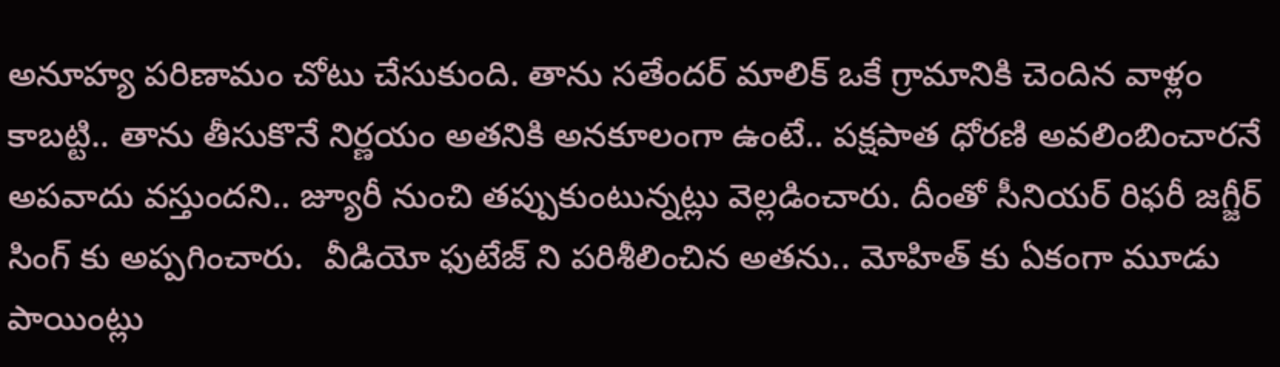అనూహ్య పరిణామం చోటు చేసుకుంది. తాను సతేందర్ మాలిక్ ఒకే గ్రామానికి చెందిన వాళ్లం కాబట్టి.. తాను తీసుకొనే నిర్ణయం అతనికి అనకూలంగా ఉంటే.. పక్షపాత ధోరణి అవలింబించారనే అపవాదు వస్తుందని.. జ్యూరీ నుంచి తప్పుకుంటున్నట్లు వెల్లడించారు. దీంతో సీనియర్ రిఫరీ జగ్జీర్ సింగ్ కు అప్పగించారు.  వీడియో ఫుటేజ్ ని పరిశీలించిన అతను.. మోహిత్ కు ఏకంగా మూడు పాయింట్లు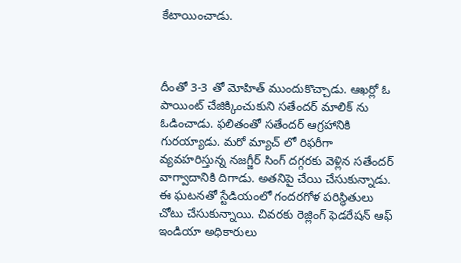కేటాయించాడు.



దీంతో 3-3 తో మోహిత్ ముందుకొచ్చాడు. ఆఖర్లో ఓ పాయింట్ చేజిక్కించుకుని సతేందర్ మాలిక్ ను ఓడించాడు. ఫలితంతో సతేందర్ ఆగ్రహానికి గురయ్యాడు. మరో మ్యాచ్ లో రిఫరీగా వ్యవహరిస్తున్న నజగ్జీర్ సింగ్ దగ్గరకు వెళ్లిన సతేందర్ వాగ్వాదానికి దిగాడు. అతనిపై చేయి చేసుకున్నాడు. ఈ ఘటనతో స్టేడియంలో గందరగోళ పరిస్థితులు చోటు చేసుకున్నాయి. చివరకు రెజ్లింగ్ ఫెడరేషన్ ఆఫ్ ఇండియా అధికారులు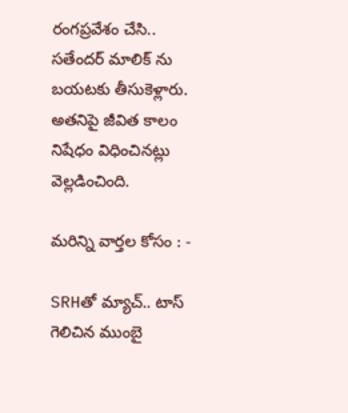రంగప్రవేశం చేసి.. సతేందర్ మాలిక్ ను బయటకు తీసుకెళ్లారు. అతనిపై జీవిత కాలం నిషేధం విధించినట్లు వెల్లడించింది.

మరిన్ని వార్తల కోసం : -

SRHతో మ్యాచ్.. టాస్ గెలిచిన ముంబై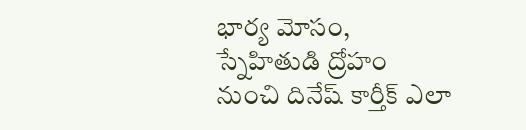భార్య మోసం, స్నేహితుడి ద్రోహం నుంచి దినేష్ కార్తీక్ ఎలా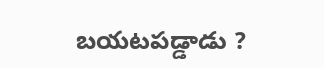బయటపడ్డాడు ?